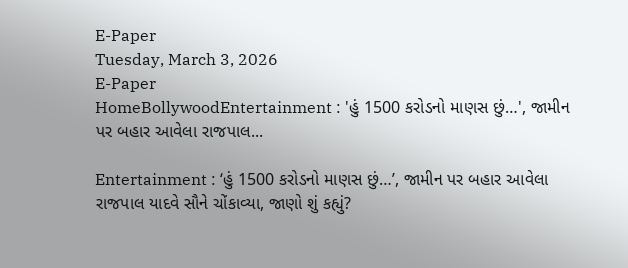E-Paper
Tuesday, March 3, 2026
E-Paper
HomeBollywoodEntertainment : 'હું 1500 કરોડનો માણસ છું…', જામીન પર બહાર આવેલા રાજપાલ...

Entertainment : ‘હું 1500 કરોડનો માણસ છું…’, જામીન પર બહાર આવેલા રાજપાલ યાદવે સૌને ચોંકાવ્યા, જાણો શું કહ્યું?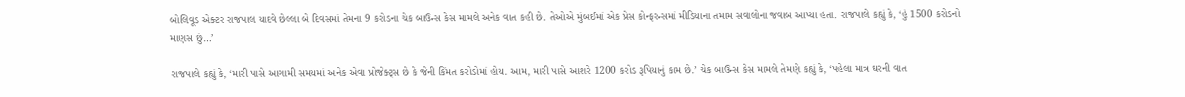બોલિવૂડ એક્ટર રાજપાલ યાદવે છેલ્લા બે દિવસમાં તેમના 9 કરોડના ચેક બાઉન્સ કેસ મામલે અનેક વાત કહી છે. તેઓએ મુંબઈમાં એક પ્રેસ કોન્ફરન્સમાં મીડિયાના તમામ સવાલોના જવાબ આપ્યા હતા. રાજપાલે કહ્યું કે, ‘હું 1500 કરોડનો માણસ છું…’

રાજપાલે કહ્યું કે, ‘મારી પાસે આગામી સમયમાં અનેક એવા પ્રોજેક્ટ્સ છે કે જેની કિંમત કરોડોમાં હોય. આમ, મારી પાસે આશરે 1200 કરોડ રૂપિયાનું કામ છે.’ ચેક બાઉન્સ કેસ મામલે તેમણે કહ્યું કે, ‘પહેલા માત્ર ઘરની વાત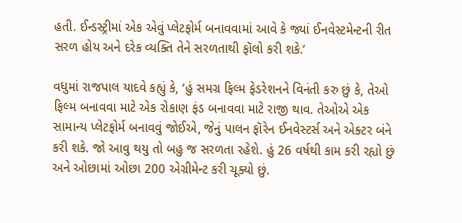હતી. ઈન્ડસ્ટ્રીમાં એક એવું પ્લેટફોર્મ બનાવવામાં આવે કે જ્યાં ઈનવેસ્ટમેન્ટની રીત સરળ હોય અને દરેક વ્યક્તિ તેને સરળતાથી ફૉલો કરી શકે.’

વધુમાં રાજપાલ યાદવે કહ્યું કે, ‘હું સમગ્ર ફિલ્મ ફેડરેશનને વિનંતી કરુ છું કે, તેઓ ફિલ્મ બનાવવા માટે એક રોકાણ ફંડ બનાવવા માટે રાજી થાવ. તેઓએ એક સામાન્ય પ્લેટફોર્મ બનાવવું જોઈએ, જેનું પાલન ફૉરેન ઈનવેસ્ટર્સ અને એક્ટર બંને કરી શકે. જો આવુ થયુ તો બહુ જ સરળતા રહેશે. હું 26 વર્ષથી કામ કરી રહ્યો છું અને ઓછામાં ઓછા 200 એગ્રીમેન્ટ કરી ચૂક્યો છું.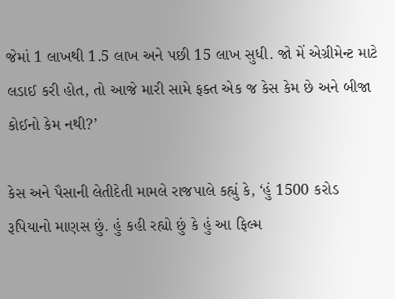જેમાં 1 લાખથી 1.5 લાખ અને પછી 15 લાખ સુધી. જો મેં એગ્રીમેન્ટ માટે લડાઈ કરી હોત, તો આજે મારી સામે ફક્ત એક જ કેસ કેમ છે અને બીજા કોઈનો કેમ નથી?’

કેસ અને પૈસાની લેતીદેતી મામલે રાજપાલે કહ્યું કે, ‘હું 1500 કરોડ રૂપિયાનો માણસ છું. હું કહી રહ્યો છું કે હું આ ફિલ્મ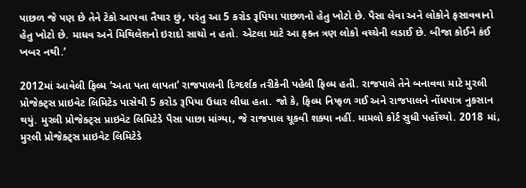પાછળ જે પણ છે તેને ટેકો આપવા તૈયાર છું, પરંતુ આ 5 કરોડ રૂપિયા પાછળનો હેતુ ખોટો છે. પૈસા લેવા અને લોકોને ફસાવવાનો હેતુ ખોટો છે. માધવ અને મિથિલેશનો ઇરાદો સાચો ન હતો. એટલા માટે આ ફક્ત ત્રણ લોકો વચ્ચેની લડાઈ છે. બીજા કોઈને કંઈ ખબર નથી.’

2012માં આવેલી ફિલ્મ ‘અતા પતા લાપતા’ રાજપાલની દિગ્દર્શક તરીકેની પહેલી ફિલ્મ હતી. રાજપાલે તેને બનાવવા માટે મુરલી પ્રોજેક્ટ્સ પ્રાઇવેટ લિમિટેડ પાસેથી 5 કરોડ રૂપિયા ઉધાર લીધા હતા. જો કે, ફિલ્મ નિષ્ફળ ગઈ અને રાજપાલને નોંધપાત્ર નુકસાન થયું. મુરલી પ્રોજેક્ટ્સ પ્રાઇવેટ લિમિટેડે પૈસા પાછા માંગ્યા, જે રાજપાલ ચૂકવી શક્યા નહીં. મામલો કોર્ટ સુધી પહોંચ્યો. 2018 માં, મુરલી પ્રોજેક્ટ્સ પ્રાઇવેટ લિમિટેડે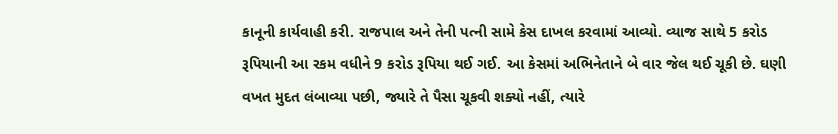કાનૂની કાર્યવાહી કરી. રાજપાલ અને તેની પત્ની સામે કેસ દાખલ કરવામાં આવ્યો. વ્યાજ સાથે 5 કરોડ રૂપિયાની આ રકમ વધીને 9 કરોડ રૂપિયા થઈ ગઈ. આ કેસમાં અભિનેતાને બે વાર જેલ થઈ ચૂકી છે. ઘણી વખત મુદત લંબાવ્યા પછી, જ્યારે તે પૈસા ચૂકવી શક્યો નહીં, ત્યારે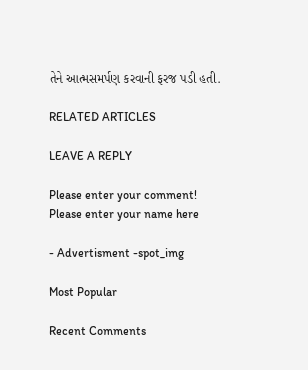તેને આત્મસમર્પણ કરવાની ફરજ પડી હતી.

RELATED ARTICLES

LEAVE A REPLY

Please enter your comment!
Please enter your name here

- Advertisment -spot_img

Most Popular

Recent Comments